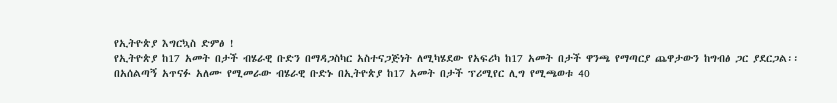የኢትዮጵያ እግርኳስ ድምፅ !
የኢትዮጵያ ከ17 አመት በታች ብሄራዊ ቡድን በማዳጋስካር አስተናጋጅነት ለሚካሄደው የአፍሪካ ከ17 አመት በታች ዋንጫ የማጣርያ ጨዋታውን ከግብፅ ጋር ያደርጋል፡፡
በአሰልጣኝ አጥናፉ አለሙ የሚመራው ብሄራዊ ቡድኑ በኢትዮጵያ ከ17 አመት በታች ፕሪሚየር ሊግ የሚጫወቱ 40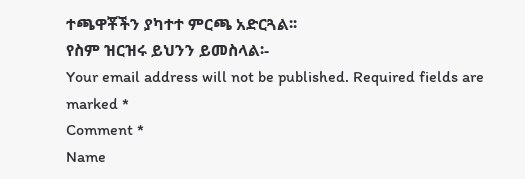ተጫዋቾችን ያካተተ ምርጫ አድርጓል፡፡
የስም ዝርዝሩ ይህንን ይመስላል፡-
Your email address will not be published. Required fields are marked *
Comment *
Name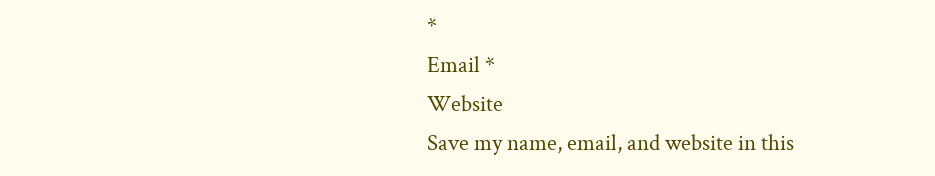*
Email *
Website
Save my name, email, and website in this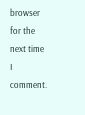browser for the next time I comment.